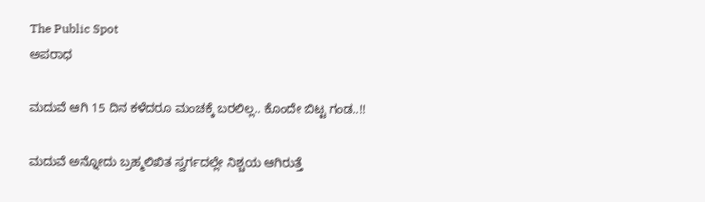The Public Spot
ಅಪರಾಧ

ಮದುವೆ ಆಗಿ 15 ದಿನ ಕಳೆದರೂ ಮಂಚಕ್ಕೆ ಬರಲಿಲ್ಲ.. ಕೊಂದೇ ಬಿಟ್ಟ ಗಂಡ..!!

ಮದುವೆ ಅನ್ನೋದು ಬ್ರಹ್ಮಲಿಖಿತ ಸ್ವರ್ಗದಲ್ಲೇ ನಿಶ್ಚಯ ಆಗಿರುತ್ತೆ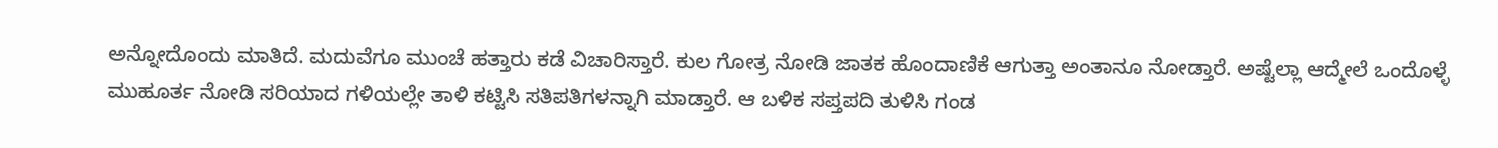ಅನ್ನೋದೊಂದು ಮಾತಿದೆ. ಮದುವೆಗೂ ಮುಂಚೆ ಹತ್ತಾರು ಕಡೆ ವಿಚಾರಿಸ್ತಾರೆ. ಕುಲ ಗೋತ್ರ ನೋಡಿ ಜಾತಕ ಹೊಂದಾಣಿಕೆ ಆಗುತ್ತಾ ಅಂತಾನೂ ನೋಡ್ತಾರೆ. ಅಷ್ಟೆಲ್ಲಾ ಆದ್ಮೇಲೆ ಒಂದೊಳ್ಳೆ ಮುಹೂರ್ತ ನೋಡಿ ಸರಿಯಾದ ಗಳಿಯಲ್ಲೇ ತಾಳಿ ಕಟ್ಟಿಸಿ ಸತಿಪತಿಗಳನ್ನಾಗಿ ಮಾಡ್ತಾರೆ. ಆ ಬಳಿಕ ಸಪ್ತಪದಿ ತುಳಿಸಿ ಗಂಡ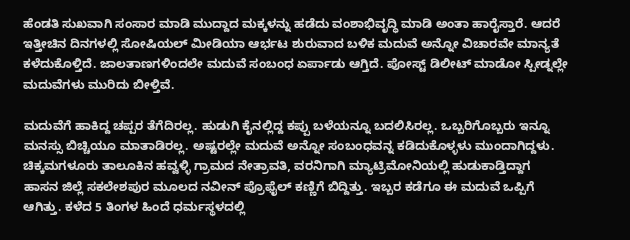ಹೆಂಡತಿ ಸುಖವಾಗಿ ಸಂಸಾರ ಮಾಡಿ ಮುದ್ದಾದ ಮಕ್ಕಳನ್ನು ಹಡೆದು ವಂಶಾಭಿವೃದ್ಧಿ ಮಾಡಿ ಅಂತಾ ಹಾರೈಸ್ತಾರೆ. ಆದರೆ ಇತ್ತೀಚಿನ ದಿನಗಳಲ್ಲಿ ಸೋಷಿಯಲ್‌ ಮೀಡಿಯಾ ಆರ್ಭಟ ಶುರುವಾದ ಬಳಿಕ ಮದುವೆ ಅನ್ನೋ ವಿಚಾರವೇ ಮಾನ್ಯತೆ ಕಳೆದುಕೊಳ್ತಿದೆ. ಜಾಲತಾಣಗಳಿಂದಲೇ ಮದುವೆ ಸಂಬಂಧ ಏರ್ಪಾಡು ಆಗ್ತಿದೆ. ಪೋಸ್ಟ್ ಡಿಲೀಟ್ ಮಾಡೋ ಸ್ಪೀಡ್ನಲ್ಲೇ ಮದುವೆಗಳು ಮುರಿದು ಬೀಳ್ತಿವೆ.

ಮದುವೆಗೆ ಹಾಕಿದ್ದ ಚಪ್ಪರ ತೆಗೆದಿರಲ್ಲ. ಹುಡುಗಿ ಕೈನಲ್ಲಿದ್ದ ಕಪ್ಪು ಬಳೆಯನ್ನೂ ಬದಲಿಸಿರಲ್ಲ. ಒಬ್ಬರಿಗೊಬ್ಬರು ಇನ್ನೂ ಮನಸ್ಸು ಬಿಚ್ಚಿಯೂ ಮಾತಾಡಿರಲ್ಲ. ಅಷ್ಟರಲ್ಲೇ ಮದುವೆ ಅನ್ನೋ ಸಂಬಂಧವನ್ನ ಕಡಿದುಕೊಳ್ಳಳು ಮುಂದಾಗಿದ್ದಳು. ಚಿಕ್ಕಮಗಳೂರು ತಾಲೂಕಿನ ಹವ್ವಳ್ಳಿ ಗ್ರಾಮದ ನೇತ್ರಾವತಿ, ವರನಿಗಾಗಿ ಮ್ಯಾಟ್ರಿಮೋನಿಯಲ್ಲಿ ಹುಡುಕಾಡ್ತಿದ್ದಾಗ ಹಾಸನ ಜಿಲ್ಲೆ ಸಕಲೇಶಪುರ‌ ಮೂಲದ ನವೀನ್ ಪ್ರೊಫೈಲ್ ಕಣ್ಣಿಗೆ ಬಿದ್ದಿತ್ತು. ಇಬ್ಬರ ಕಡೆಗೂ ಈ ಮದುವೆ ಒಪ್ಪಿಗೆ ಆಗಿತ್ತು. ಕಳೆದ 5 ತಿಂಗಳ ಹಿಂದೆ ಧರ್ಮಸ್ಥಳದಲ್ಲಿ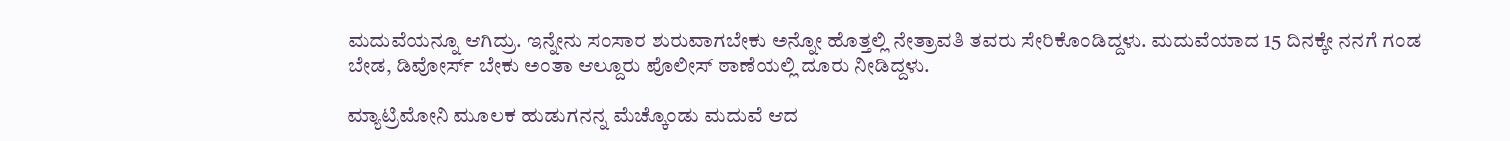ಮದುವೆಯನ್ನೂ ಆಗಿದ್ರು. ಇನ್ನೇನು ಸಂಸಾರ ಶುರುವಾಗಬೇಕು ಅನ್ನೋ ಹೊತ್ತಲ್ಲಿ ನೇತ್ರಾವತಿ ತವರು ಸೇರಿಕೊಂಡಿದ್ದಳು. ಮದುವೆಯಾದ 15 ದಿನಕ್ಕೇ ನನಗೆ ಗಂಡ ಬೇಡ, ಡಿವೋರ್ಸ್‌ ಬೇಕು ಅಂತಾ ಆಲ್ದೂರು ಪೊಲೀಸ್ ಠಾಣೆಯಲ್ಲಿ ದೂರು ನೀಡಿದ್ದಳು.

ಮ್ಯಾಟ್ರಿಮೋನಿ ಮೂಲಕ ಹುಡುಗನನ್ನ ಮೆಚ್ಕೊಂಡು ಮದುವೆ ಆದ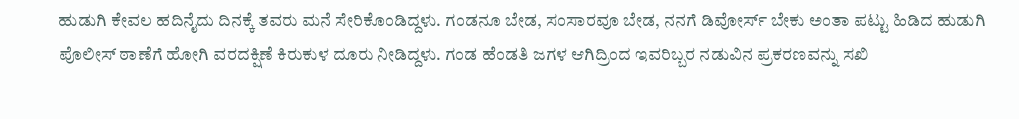ಹುಡುಗಿ ಕೇವಲ ಹದಿನೈದು ದಿನಕ್ಕೆ ತವರು ಮನೆ ಸೇರಿಕೊಂಡಿದ್ದಳು. ಗಂಡನೂ ಬೇಡ, ಸಂಸಾರವೂ ಬೇಡ, ನನಗೆ ಡಿವೋರ್ಸ್‌ ಬೇಕು ಅಂತಾ ಪಟ್ಟು ಹಿಡಿದ ಹುಡುಗಿ ಪೊಲೀಸ್ ಠಾಣೆಗೆ ಹೋಗಿ ವರದಕ್ಷಿಣೆ ಕಿರುಕುಳ ದೂರು ನೀಡಿದ್ದಳು. ಗಂಡ ಹೆಂಡತಿ ಜಗಳ ಆಗಿದ್ರಿಂದ ಇವರಿಬ್ಬರ ನಡುವಿನ ಪ್ರಕರಣವನ್ನು ಸಖಿ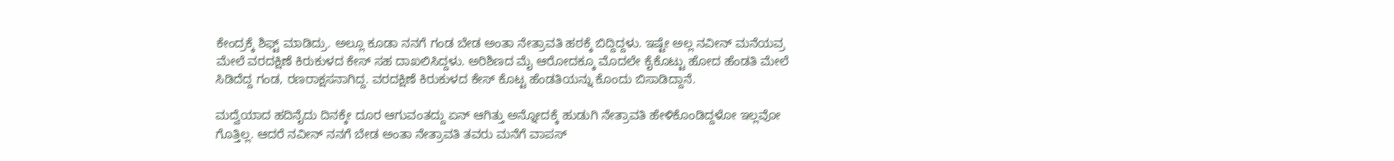ಕೇಂದ್ರಕ್ಕೆ ಶಿಫ್ಟ್‌ ಮಾಡಿದ್ರು. ಅಲ್ಲೂ ಕೂಡಾ ನನಗೆ ಗಂಡ ಬೇಡ ಅಂತಾ ನೇತ್ರಾವತಿ ಹಠಕ್ಕೆ ಬಿದ್ದಿದ್ದಳು. ಇಷ್ಟೇ ಅಲ್ಲ ನವೀನ್‌ ಮನೆಯವ್ರ ಮೇಲೆ ವರದಕ್ಷಿಣೆ ಕಿರುಕುಳದ ಕೇಸ್‌ ಸಹ ದಾಖಲಿಸಿದ್ದಳು. ಅರಿಶಿಣದ ಮೈ ಆರೋದಕ್ಕೂ ಮೊದಲೇ ಕೈಕೊಟ್ಟು ಹೋದ ಹೆಂಡತಿ ಮೇಲೆ ಸಿಡಿದೆದ್ದ ಗಂಡ, ರಣರಾಕ್ಷಸನಾಗಿದ್ದ. ವರದಕ್ಷಿಣೆ ಕಿರುಕುಳದ ಕೇಸ್‌ ಕೊಟ್ಟ ಹೆಂಡತಿಯನ್ನು ಕೊಂದು ಬಿಸಾಡಿದ್ದಾನೆ.

ಮದ್ವೆಯಾದ ಹದಿನೈದು ದಿನಕ್ಕೇ ದೂರ ಆಗುವಂತದ್ದು ಏನ್ ಆಗಿತ್ತು ಅನ್ನೋದಕ್ಕೆ ಹುಡುಗಿ ನೇತ್ರಾವತಿ ಹೇಳಿಕೊಂಡಿದ್ದಳೋ ಇಲ್ಲವೋ ಗೊತ್ತಿಲ್ಲ. ಆದರೆ ನವೀನ್ ನನಗೆ ಬೇಡ ಅಂತಾ ನೇತ್ರಾವತಿ ತವರು ಮನೆಗೆ ವಾಪಸ್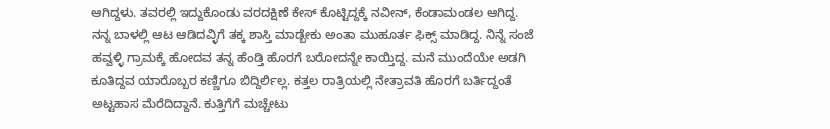ಆಗಿದ್ದಳು. ತವರಲ್ಲಿ ಇದ್ದುಕೊಂಡು ವರದಕ್ಷಿಣೆ ಕೇಸ್‌ ಕೊಟ್ಟಿದ್ದಕ್ಕೆ ನವೀನ್‌‌, ಕೆಂಡಾಮಂಡಲ ಆಗಿದ್ದ. ನನ್ನ ಬಾಳಲ್ಲಿ ಆಟ ಆಡಿದವ್ಳಿಗೆ ತಕ್ಕ ಶಾಸ್ತಿ ಮಾಡ್ಬೇಕು ಅಂತಾ ಮುಹೂರ್ತ ಫಿಕ್ಸ್‌ ಮಾಡಿದ್ದ. ನಿನ್ನೆ ಸಂಜೆ ಹವ್ವಳ್ಳಿ ಗ್ರಾಮಕ್ಕೆ ಹೋದವ ತನ್ನ ಹೆಂಡ್ತಿ ಹೊರಗೆ ಬರೋದನ್ನೇ ಕಾಯ್ತಿದ್ದ. ಮನೆ ಮುಂದೆಯೇ ಅಡಗಿ ಕೂತಿದ್ದವ ಯಾರೊಬ್ಬರ ಕಣ್ಣಿಗೂ ಬಿದ್ದಿರ್ಲಿಲ್ಲ. ಕತ್ತಲ ರಾತ್ರಿಯಲ್ಲಿ ನೇತ್ರಾವತಿ ಹೊರಗೆ ಬರ್ತಿದ್ದಂತೆ ಅಟ್ಟಹಾಸ ಮೆರೆದಿದ್ದಾನೆ. ಕುತ್ತಿಗೆಗೆ ಮಚ್ಚೇಟು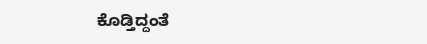ಕೊಡ್ತಿದ್ದಂತೆ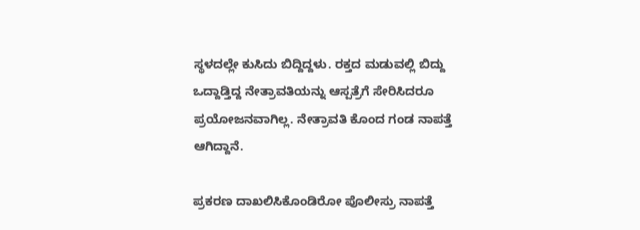ಸ್ಥಳದಲ್ಲೇ ಕುಸಿದು ಬಿದ್ದಿದ್ದಳು. ರಕ್ತದ ಮಡುವಲ್ಲಿ ಬಿದ್ದು ಒದ್ದಾಡ್ತಿದ್ದ ನೇತ್ರಾವತಿಯನ್ನು ಆಸ್ಪತ್ರೆಗೆ ಸೇರಿಸಿದರೂ ಪ್ರಯೋಜನವಾಗಿಲ್ಲ. ನೇತ್ರಾವತಿ ಕೊಂದ ಗಂಡ ನಾಪತ್ತೆ ಆಗಿದ್ದಾನೆ.

ಪ್ರಕರಣ ದಾಖಲಿಸಿಕೊಂಡಿರೋ ಪೊಲೀಸ್ರು ನಾಪತ್ತೆ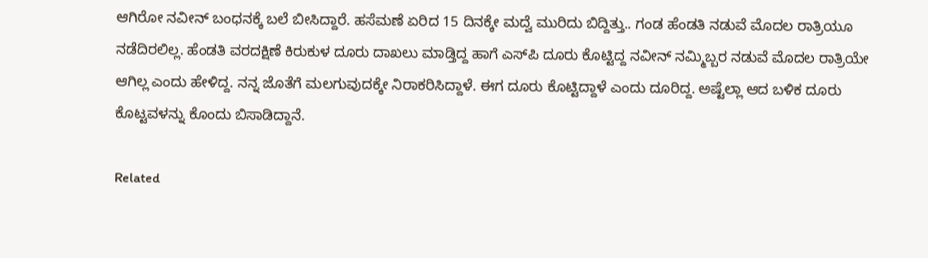ಆಗಿರೋ ನವೀನ್‌ ಬಂಧನಕ್ಕೆ ಬಲೆ ಬೀಸಿದ್ದಾರೆ. ಹಸೆಮಣೆ ಏರಿದ 15 ದಿನಕ್ಕೇ ಮದ್ವೆ ಮುರಿದು ಬಿದ್ದಿತ್ತು.. ಗಂಡ ಹೆಂಡತಿ ನಡುವೆ ಮೊದಲ ರಾತ್ರಿಯೂ ನಡೆದಿರಲಿಲ್ಲ. ಹೆಂಡತಿ ವರದಕ್ಷಿಣೆ ಕಿರುಕುಳ ದೂರು ದಾಖಲು ಮಾಡ್ತಿದ್ದ ಹಾಗೆ ಎಸ್‌ಪಿ ದೂರು ಕೊಟ್ಟಿದ್ದ ನವೀನ್ ನಮ್ಮಿಬ್ಬರ ನಡುವೆ ಮೊದಲ ರಾತ್ರಿಯೇ ಆಗಿಲ್ಲ ಎಂದು ಹೇಳಿದ್ದ. ನನ್ನ ಜೊತೆಗೆ ಮಲಗುವುದಕ್ಕೇ ನಿರಾಕರಿಸಿದ್ದಾಳೆ. ಈಗ ದೂರು ಕೊಟ್ಟಿದ್ದಾಳೆ ಎಂದು ದೂರಿದ್ದ. ಅಷ್ಟೆಲ್ಲಾ ಆದ ಬಳಿಕ ದೂರು ಕೊಟ್ಟವಳನ್ನು ಕೊಂದು ಬಿಸಾಡಿದ್ದಾನೆ.

Related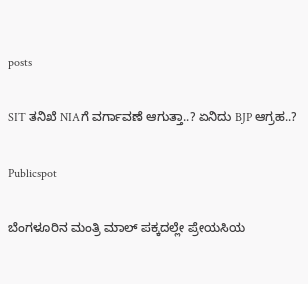posts

SIT ತನಿಖೆ NIAಗೆ ವರ್ಗಾವಣೆ ಆಗುತ್ತಾ..? ಏನಿದು BJP ಆಗ್ರಹ..?

Publicspot

ಬೆಂಗಳೂರಿನ ಮಂತ್ರಿ ಮಾಲ್‌ ಪಕ್ಕದಲ್ಲೇ ಪ್ರೇಯಸಿಯ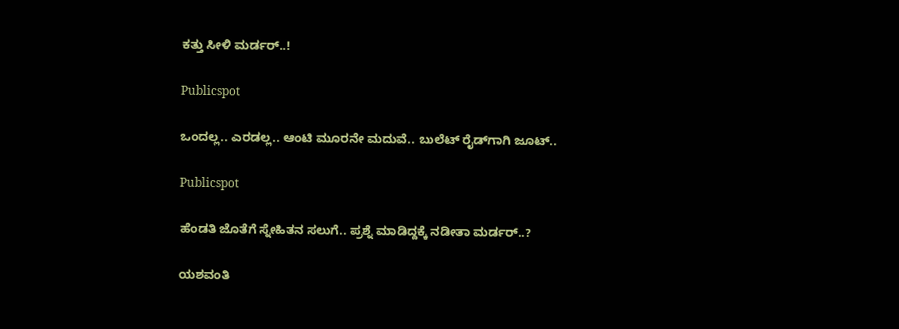ಕತ್ತು ಸೀಳಿ ಮರ್ಡರ್‌..!

Publicspot

ಒಂದಲ್ಲ.. ಎರಡಲ್ಲ.. ಆಂಟಿ ಮೂರನೇ ಮದುವೆ.. ಬುಲೆಟ್‌ ರೈಡ್‌ಗಾಗಿ ಜೂಟ್‌..

Publicspot

ಹೆಂಡತಿ ಜೊತೆಗೆ ಸ್ನೇಹಿತನ ಸಲುಗೆ.. ಪ್ರಶ್ನೆ ಮಾಡಿದ್ದಕ್ಕೆ ನಡೀತಾ ಮರ್ಡರ್..?

ಯಶವಂತಿ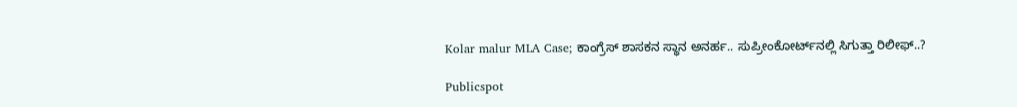Kolar malur MLA Case; ಕಾಂಗ್ರೆಸ್‌ ಶಾಸಕನ ಸ್ಥಾನ ಅನರ್ಹ.. ಸುಪ್ರೀಂಕೋರ್ಟ್‌ನಲ್ಲಿ ಸಿಗುತ್ತಾ ರಿಲೀಫ್..?

Publicspot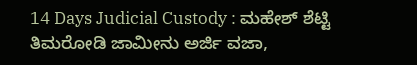14 Days Judicial Custody : ಮಹೇಶ್ ಶೆಟ್ಟಿ ತಿಮರೋಡಿ ಜಾಮೀನು ಅರ್ಜಿ ವಜಾ,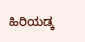ಹಿರಿಯಡ್ಕ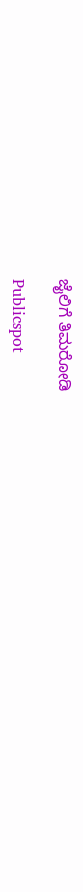ಜೈಲಿಗೆ ತಿಮರೋಡಿ

Publicspot